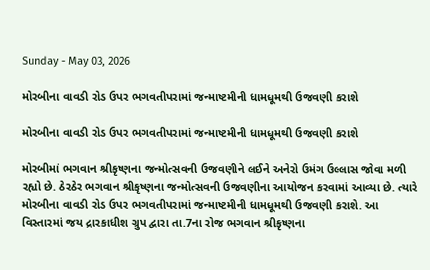Sunday - May 03, 2026

મોરબીના વાવડી રોડ ઉપર ભગવતીપરામાં જન્માષ્ટમીની ધામધૂમથી ઉજવણી કરાશે

મોરબીના વાવડી રોડ ઉપર ભગવતીપરામાં જન્માષ્ટમીની ધામધૂમથી ઉજવણી કરાશે

મોરબીમાં ભગવાન શ્રીકૃષ્ણના જન્મોત્સવની ઉજવણીને લઈને અનેરો ઉમંગ ઉલ્લાસ જોવા મળી રહ્યો છે. ઠેરઠેર ભગવાન શ્રીકૃષ્ણના જન્મોત્સવની ઉજવણીના આયોજન કરવામાં આવ્યા છે. ત્યારે મોરબીના વાવડી રોડ ઉપર ભગવતીપરામાં જન્માષ્ટમીની ધામધૂમથી ઉજવણી કરાશે. આ વિસ્તારમાં જય દ્રારકાધીશ ગ્રુપ દ્વારા તા.7ના રોજ ભગવાન શ્રીકૃષ્ણના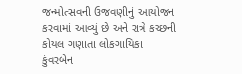જન્મોત્સવની ઉજવણીનું આયોજન કરવામાં આવ્યું છે અને રાત્રે કચ્છની કોયલ ગણાતા લોકગાયિકા કુંવરબેન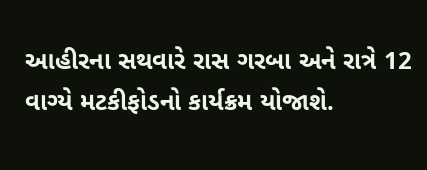આહીરના સથવારે રાસ ગરબા અને રાત્રે 12 વાગ્યે મટકીફોડનો કાર્યક્રમ યોજાશે.